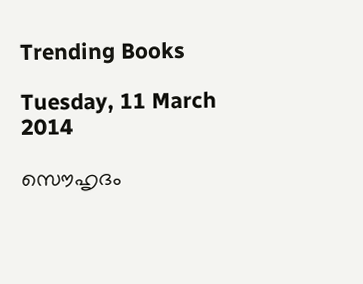Trending Books

Tuesday, 11 March 2014

സൌഹൃദം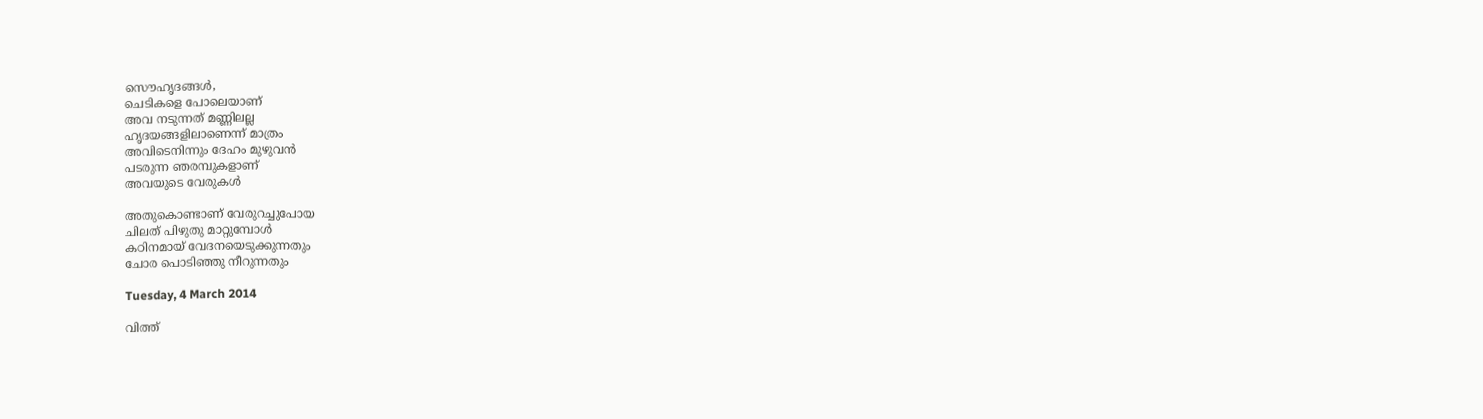സൌഹൃദങ്ങൾ,
ചെടികളെ പോലെയാണ്
അവ നടുന്നത് മണ്ണിലല്ല
ഹൃദയങ്ങളിലാണെന്ന് മാത്രം
അവിടെനിന്നും ദേഹം മുഴുവൻ
പടരുന്ന ഞരമ്പുകളാണ്
അവയുടെ വേരുകൾ

അതുകൊണ്ടാണ് വേരുറച്ചുപോയ
ചിലത് പിഴുതു മാറ്റുമ്പോൾ
കഠിനമായ് വേദനയെടുക്കുന്നതും
ചോര പൊടിഞ്ഞു നീറുന്നതും

Tuesday, 4 March 2014

വിത്ത്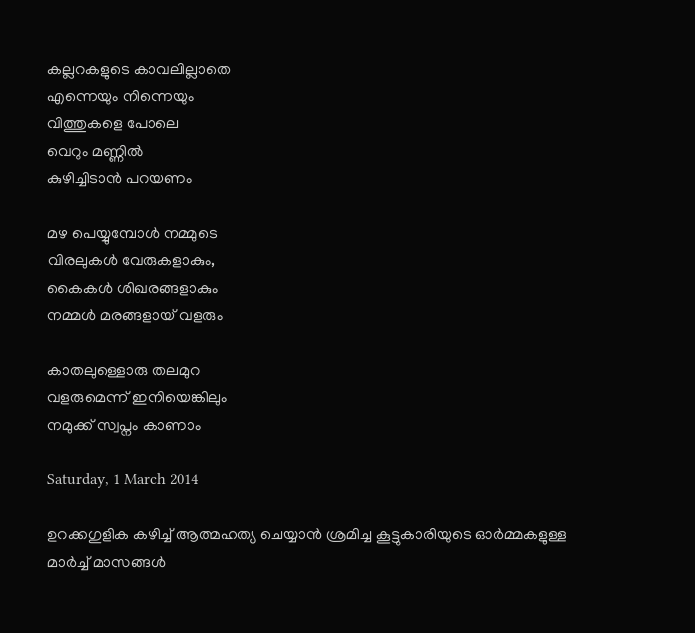കല്ലറകളുടെ കാവലില്ലാതെ
എന്നെയും നിന്നെയും
വിത്തുകളെ പോലെ
വെറും മണ്ണിൽ
കുഴിച്ചിടാൻ പറയണം

മഴ പെയ്യുമ്പോൾ നമ്മുടെ
വിരലുകൾ വേരുകളാകും,
കൈകൾ ശിഖരങ്ങളാകും
നമ്മൾ മരങ്ങളായ് വളരും

കാതലുള്ളൊരു തലമുറ
വളരുമെന്ന് ഇനിയെങ്കിലും
നമുക്ക് സ്വപ്നം കാണാം

Saturday, 1 March 2014

ഉറക്കഗുളിക കഴിച്ച് ആത്മഹത്യ ചെയ്യാൻ ശ്രമിച്ച കൂട്ടുകാരിയുടെ ഓർമ്മകളുള്ള മാർച്ച് മാസങ്ങൾ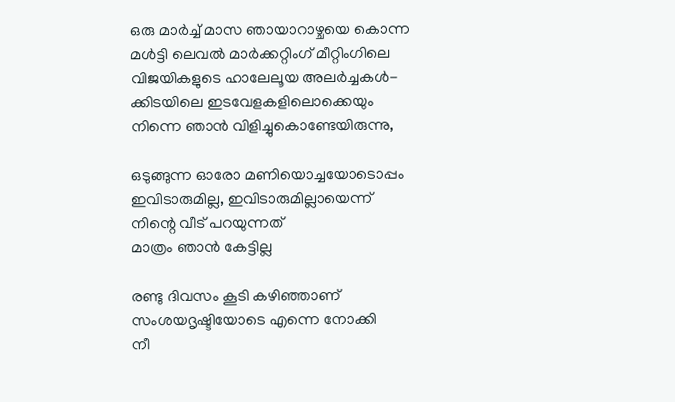ഒരു മാർച്ച് മാസ ഞായാറാഴ്ചയെ കൊന്ന
മൾട്ടി ലെവൽ മാർക്കറ്റിംഗ് മീറ്റിംഗിലെ
വിജയികളുടെ ഹാലേലൂയ അലർച്ചകൾ-
ക്കിടയിലെ ഇടവേളകളിലൊക്കെയും
നിന്നെ ഞാൻ വിളിച്ചുകൊണ്ടേയിരുന്നു,

ഒടുങ്ങുന്ന ഓരോ മണിയൊച്ചയോടൊപ്പം
ഇവിടാരുമില്ല, ഇവിടാരുമില്ലായെന്ന്
നിന്റെ വീട് പറയുന്നത്
മാത്രം ഞാൻ കേട്ടില്ല

രണ്ടു ദിവസം കൂടി കഴിഞ്ഞാണ്
സംശയദൃഷ്ടിയോടെ എന്നെ നോക്കി
നീ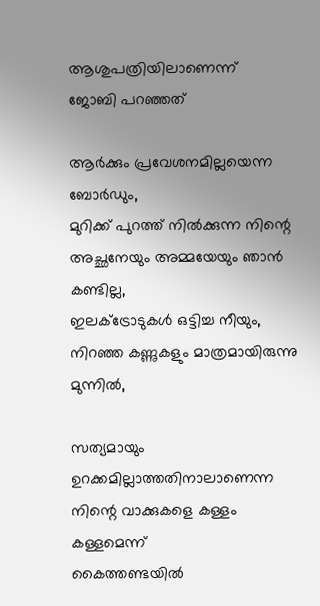ആശുപത്രിയിലാണെന്ന്
ജോബി പറഞ്ഞത്

ആർക്കും പ്രവേശനമില്ലയെന്ന ബോർഡും,
മുറിക്ക് പുറത്ത് നിൽക്കുന്ന നിന്റെ
അച്ഛനേയും അമ്മയേയും ഞാൻ കണ്ടില്ല,
ഇലക്ട്രോടുകൾ ഒട്ടിച്ച നീയും,
നിറഞ്ഞ കണ്ണുകളും മാത്രമായിരുന്നു മുന്നിൽ,

സത്യമായും ഉറക്കമില്ലാത്തതിനാലാണെന്ന
നിന്റെ വാക്കുകളെ കള്ളം കള്ളമെന്ന്
കൈത്തണ്ടയിൽ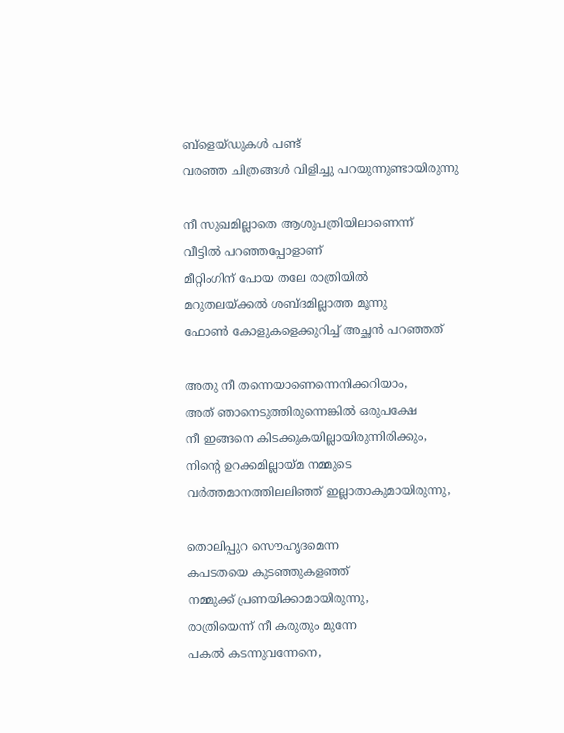ബ്‍ളെയ്ഡുകൾ പണ്ട്
വരഞ്ഞ ചിത്രങ്ങൾ വിളിച്ചു പറയുന്നുണ്ടായിരുന്നു

നീ സുഖമില്ലാതെ ആശുപത്രിയിലാണെന്ന്
വീട്ടിൽ പറഞ്ഞപ്പോളാണ്
മീറ്റിംഗിന് പോയ തലേ രാത്രിയിൽ
മറുതലയ്ക്കൽ ശബ്ദമില്ലാത്ത മൂന്നു
ഫോൺ കോളുകളെക്കുറിച്ച് അച്ഛൻ പറഞ്ഞത്

അതു നീ തന്നെയാണെന്നെനിക്കറിയാം,
അത് ഞാനെടുത്തിരുന്നെങ്കിൽ ഒരുപക്ഷേ
നീ ഇങ്ങനെ കിടക്കുകയില്ലായിരുന്നിരിക്കും,
നിന്റെ ഉറക്കമില്ലായ്മ നമ്മുടെ
വർത്തമാനത്തിലലിഞ്ഞ് ഇല്ലാതാകുമായിരുന്നു,

തൊലിപ്പുറ സൌഹൃദമെന്ന
കപടതയെ കുടഞ്ഞുകളഞ്ഞ്
നമ്മുക്ക് പ്രണയിക്കാമായിരുന്നു,
രാത്രിയെന്ന് നീ കരുതും മുന്നേ
പകൽ കടന്നുവന്നേനെ,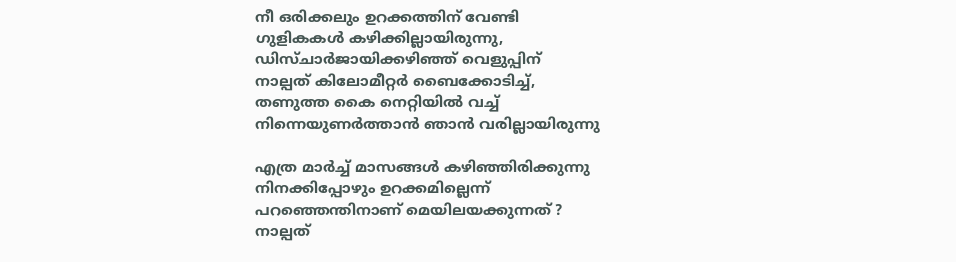നീ ഒരിക്കലും ഉറക്കത്തിന് വേണ്ടി
ഗുളികകൾ കഴിക്കില്ലായിരുന്നു,
ഡിസ്ചാർജായിക്കഴിഞ്ഞ് വെളുപ്പിന്
നാല്പത് കിലോമീറ്റർ ബൈക്കോടിച്ച്,
തണുത്ത കൈ നെറ്റിയിൽ വച്ച്
നിന്നെയുണർത്താൻ ഞാൻ വരില്ലായിരുന്നു

എത്ര മാർച്ച് മാസങ്ങൾ കഴിഞ്ഞിരിക്കുന്നു
നിനക്കിപ്പോഴും ഉറക്കമില്ലെന്ന്
പറഞ്ഞെന്തിനാണ് മെയിലയക്കുന്നത് ?
നാല്പത്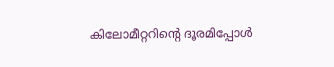കിലോമീറ്ററിന്റെ ദൂരമിപ്പോൾ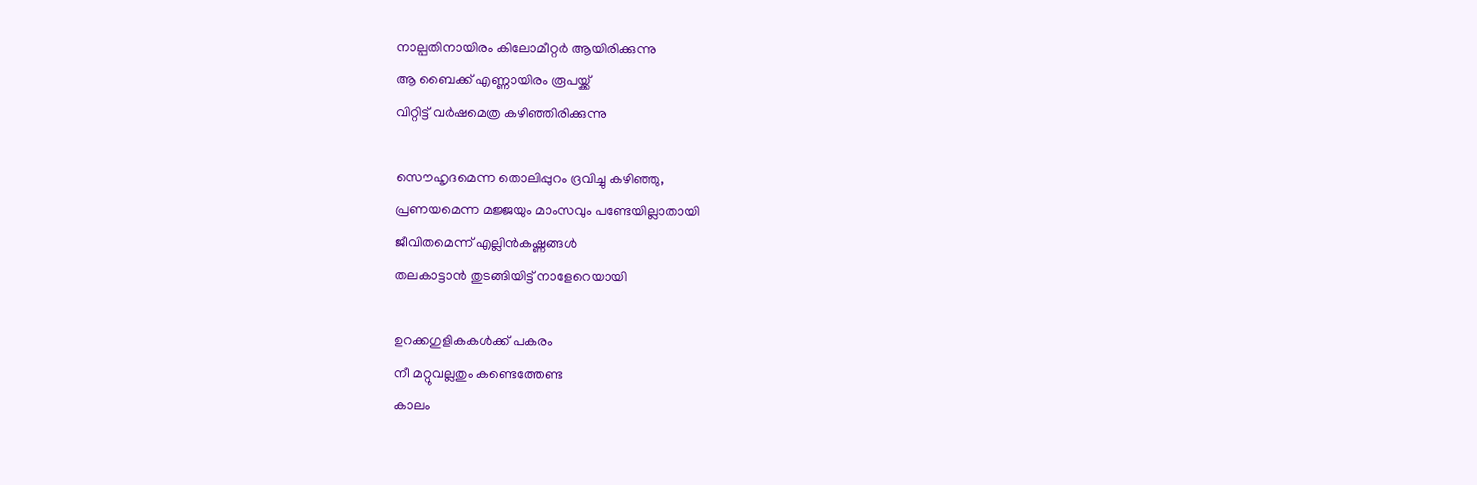നാല്പതിനായിരം കിലോമീറ്റർ ആയിരിക്കുന്നു
ആ ബൈക്ക് എണ്ണായിരം രൂപയ്ക്ക്
വിറ്റിട്ട് വർഷമെത്ര കഴിഞ്ഞിരിക്കുന്നു

സൌഹൃദമെന്ന തൊലിപ്പുറം ദ്രവിച്ചു കഴിഞ്ഞു,
പ്രണയമെന്ന മജ്ജയും മാംസവും പണ്ടേയില്ലാതായി
ജീവിതമെന്ന് എല്ലിൻകഷ്ണങ്ങൾ
തലകാട്ടാൻ തുടങ്ങിയിട്ട് നാളേറെയായി

ഉറക്കഗുളികകൾക്ക് പകരം
നീ മറ്റുവല്ലതും കണ്ടെത്തേണ്ട
കാലം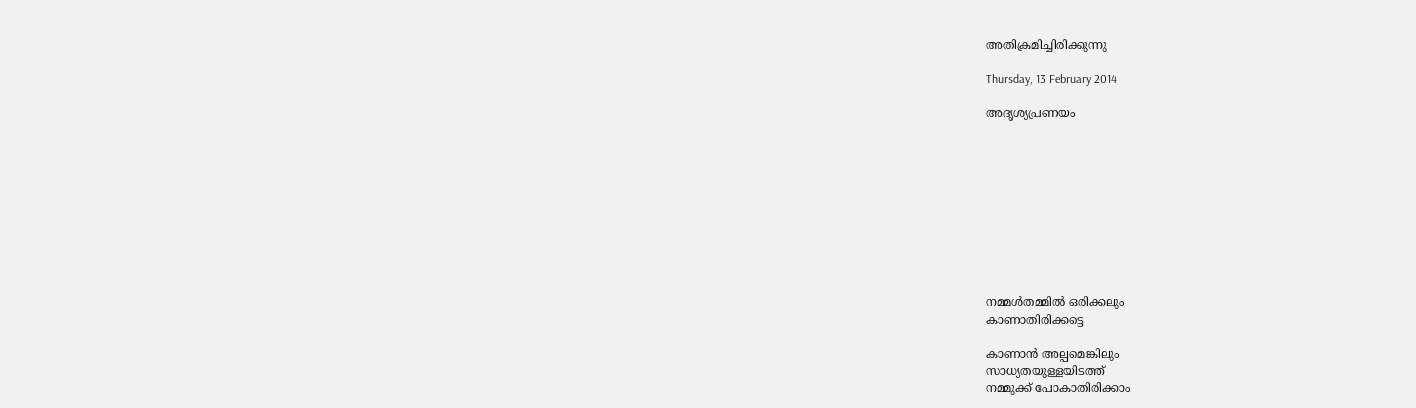അതിക്രമിച്ചിരിക്കുന്നു

Thursday, 13 February 2014

അദൃശ്യപ്രണയം










നമ്മൾതമ്മിൽ ഒരിക്കലും
കാണാതിരിക്കട്ടെ

കാണാൻ അല്പമെങ്കിലും
സാധ്യതയുള്ളയിടത്ത്
നമ്മുക്ക് പോകാതിരിക്കാം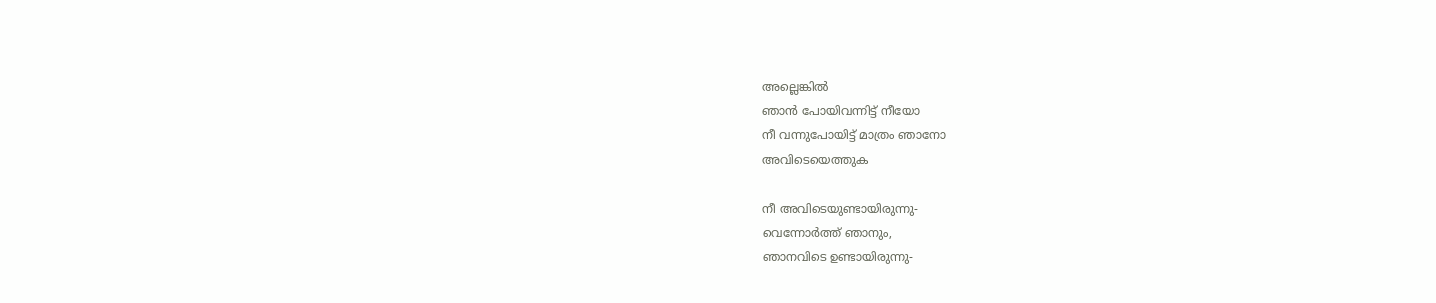അല്ലെങ്കിൽ
ഞാൻ പോയിവന്നിട്ട് നീയോ
നീ വന്നുപോയിട്ട് മാത്രം ഞാനോ
അവിടെയെത്തുക

നീ അവിടെയുണ്ടായിരുന്നു-
വെന്നോർത്ത് ഞാനും,
ഞാനവിടെ ഉണ്ടായിരുന്നു-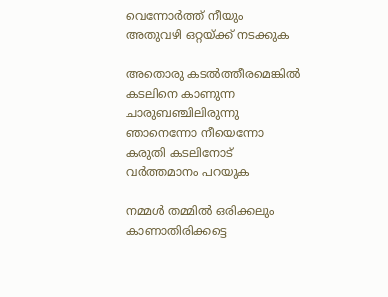വെന്നോർത്ത് നീയും
അതുവഴി ഒറ്റയ്ക്ക് നടക്കുക

അതൊരു കടൽത്തീരമെങ്കിൽ
കടലിനെ കാണുന്ന
ചാരുബഞ്ചിലിരുന്നു
ഞാനെന്നോ നീയെന്നോ
കരുതി കടലിനോട്
വർത്തമാനം പറയുക

നമ്മൾ തമ്മിൽ ഒരിക്കലും
കാണാതിരിക്കട്ടെ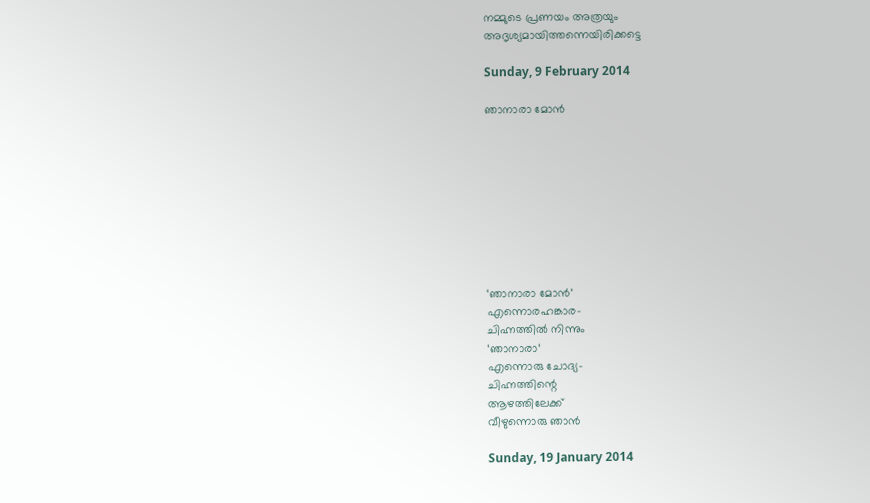നമ്മുടെ പ്രണയം അത്രയും
അദൃശ്യമായിത്തന്നെയിരിക്കട്ടെ

Sunday, 9 February 2014

ഞാനാരാ മോൻ









‘ഞാനാരാ മോൻ‘
എന്നൊരഹങ്കാര-
ചിഹ്നത്തിൽ നിന്നും
‘ഞാനാരാ‘
എന്നൊരു ചോദ്യ-
ചിഹ്നത്തിന്റെ
ആഴത്തിലേക്ക്
വീഴുന്നൊരു ഞാൻ

Sunday, 19 January 2014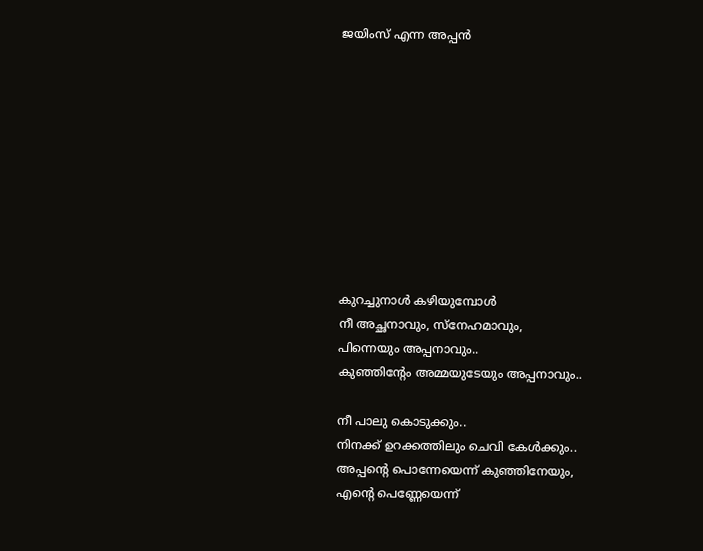ജയിംസ് എന്ന അപ്പൻ










കുറച്ചുനാൾ കഴിയുമ്പോൾ
നീ അച്ഛനാവും, സ്നേഹമാവും,
പിന്നെയും അപ്പനാവും..
കുഞ്ഞിന്റേം അമ്മയുടേയും അപ്പനാവും..

നീ പാലു കൊടുക്കും..
നിനക്ക് ഉറക്കത്തിലും ചെവി കേൾക്കും..
അപ്പന്റെ പൊന്നേയെന്ന് കുഞ്ഞിനേയും,
എന്റെ പെണ്ണേയെന്ന്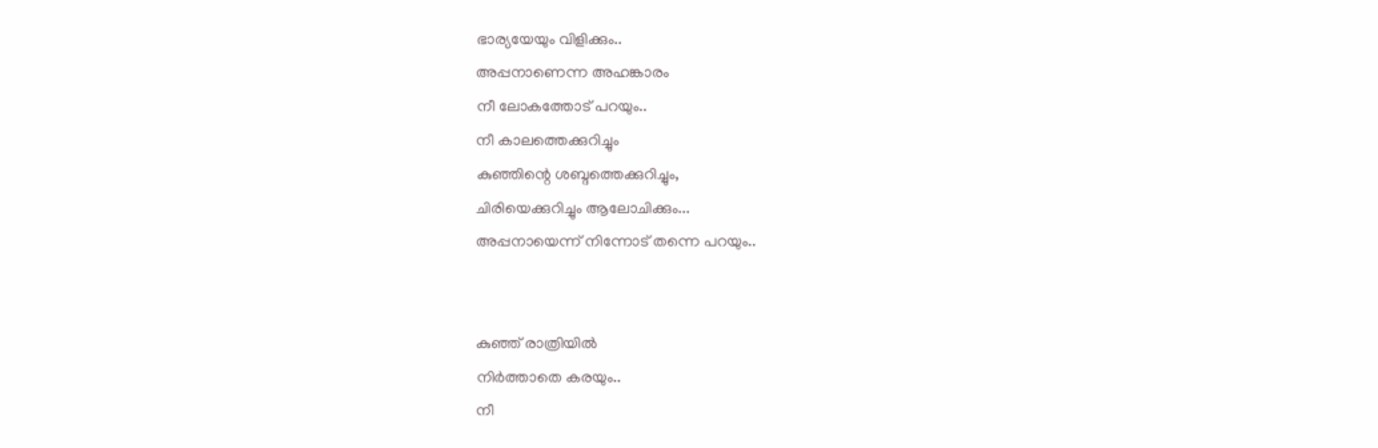ഭാര്യയേയും വിളിക്കും..
അപ്പനാണെന്ന അഹങ്കാരം
നീ ലോകത്തോട് പറയും..
നീ കാലത്തെക്കുറിച്ചും
കുഞ്ഞിന്റെ ശബ്ദത്തെക്കുറിച്ചും,
ചിരിയെക്കുറിച്ചും ആലോചിക്കും...
അപ്പനായെന്ന് നിന്നോട് തന്നെ പറയും..


കുഞ്ഞ് രാത്രിയിൽ
നിർത്താതെ കരയും..
നീ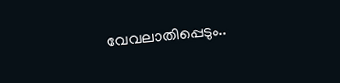വേവലാതിപ്പെടും..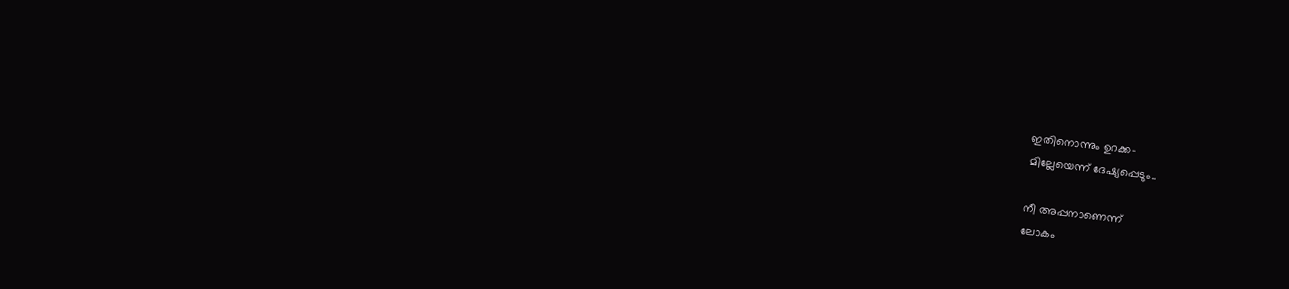ഇതിനൊന്നും ഉറക്ക-
മില്ലേയെന്ന് ദേഷ്യപ്പെടും..

നീ അപ്പനാണെന്ന്
ലോകം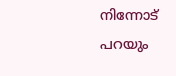നിന്നോട് പറയും